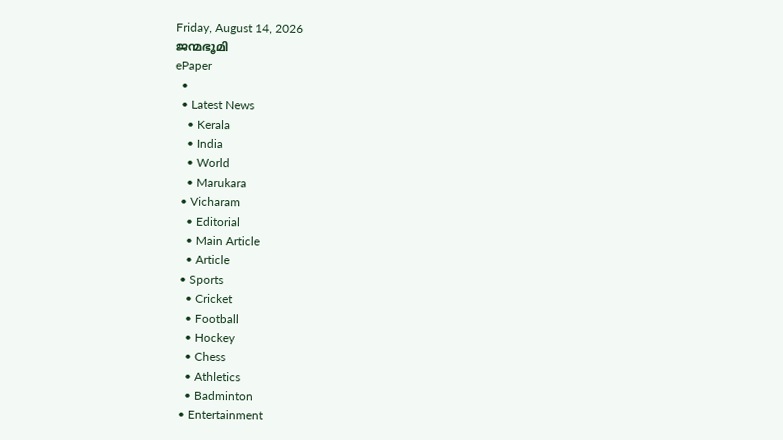Friday, August 14, 2026
ജന്മഭൂമി
ePaper
  •
  • Latest News
    • Kerala
    • India
    • World
    • Marukara
  • Vicharam
    • Editorial
    • Main Article
    • Article
  • Sports
    • Cricket
    • Football
    • Hockey
    • Chess
    • Athletics
    • Badminton
  • Entertainment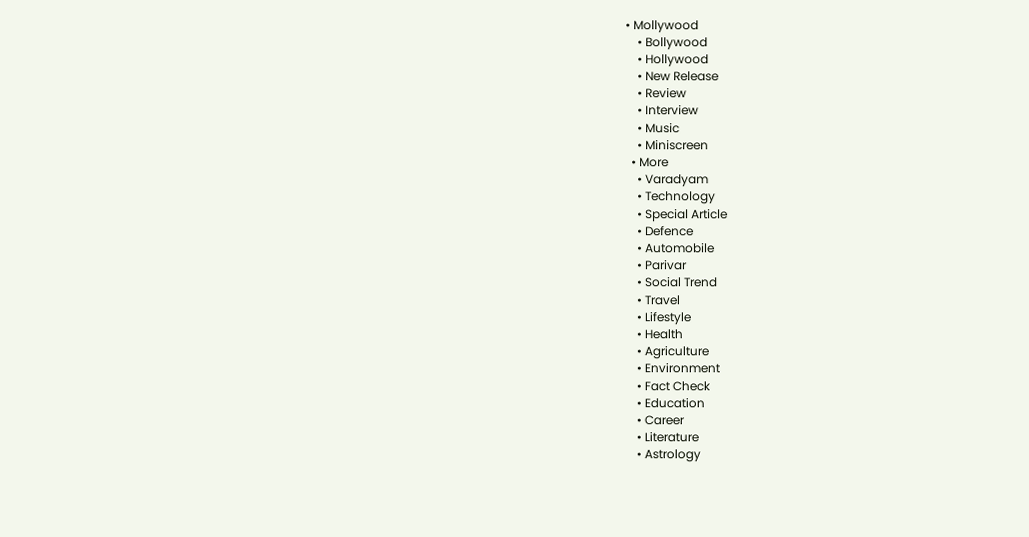• Mollywood
    • Bollywood
    • Hollywood
    • New Release
    • Review
    • Interview
    • Music
    • Miniscreen
  • More
    • Varadyam
    • Technology
    • Special Article
    • Defence
    • Automobile
    • Parivar
    • Social Trend
    • Travel
    • Lifestyle
    • Health
    • Agriculture
    • Environment
    • Fact Check
    • Education
    • Career
    • Literature
    • Astrology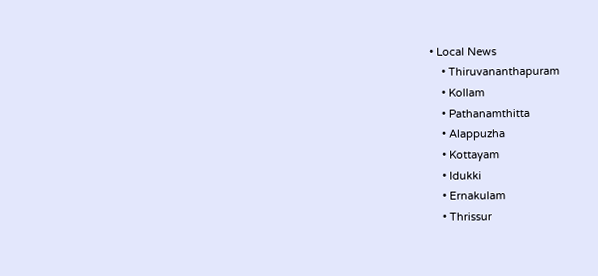• Local News
    • Thiruvananthapuram
    • Kollam
    • Pathanamthitta
    • Alappuzha
    • Kottayam
    • Idukki
    • Ernakulam
    • Thrissur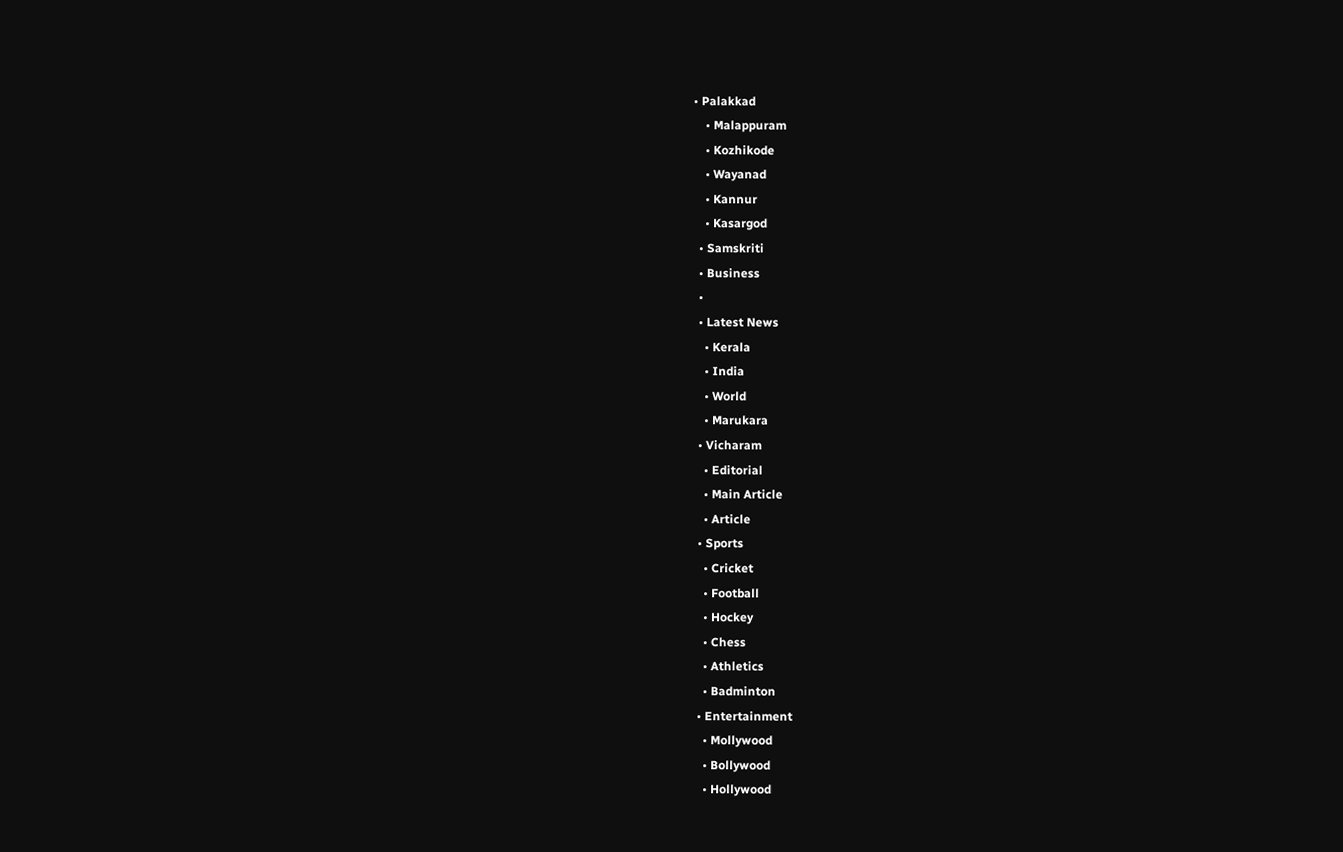• Palakkad
    • Malappuram
    • Kozhikode
    • Wayanad
    • Kannur
    • Kasargod
  • Samskriti
  • Business
  •
  • Latest News
    • Kerala
    • India
    • World
    • Marukara
  • Vicharam
    • Editorial
    • Main Article
    • Article
  • Sports
    • Cricket
    • Football
    • Hockey
    • Chess
    • Athletics
    • Badminton
  • Entertainment
    • Mollywood
    • Bollywood
    • Hollywood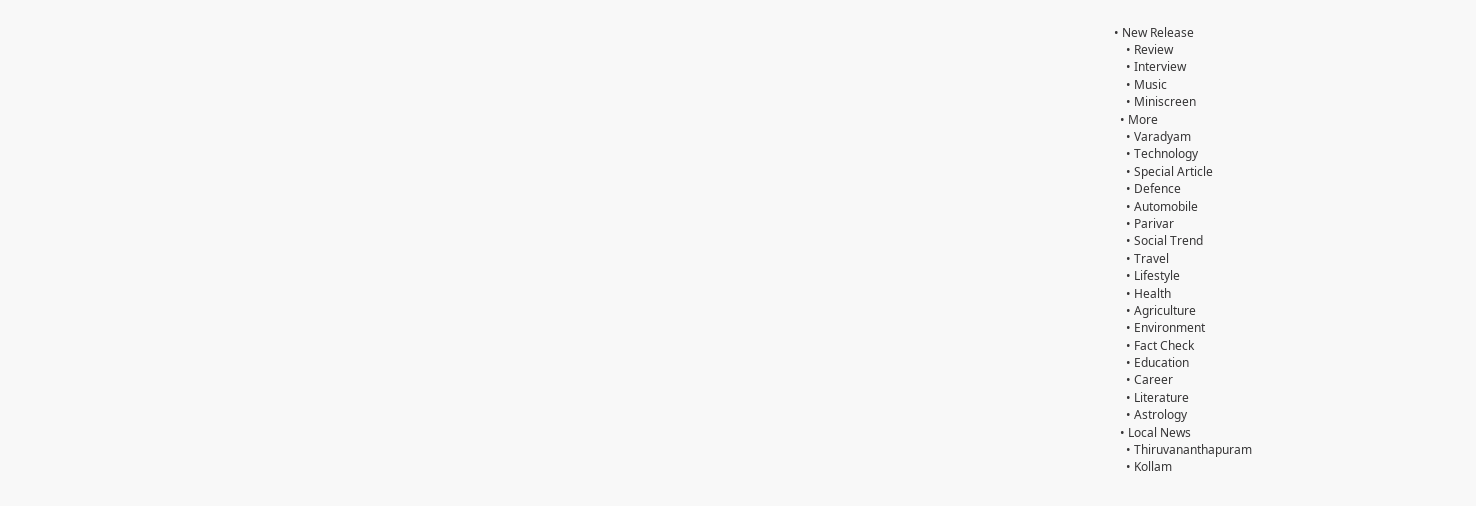• New Release
    • Review
    • Interview
    • Music
    • Miniscreen
  • More
    • Varadyam
    • Technology
    • Special Article
    • Defence
    • Automobile
    • Parivar
    • Social Trend
    • Travel
    • Lifestyle
    • Health
    • Agriculture
    • Environment
    • Fact Check
    • Education
    • Career
    • Literature
    • Astrology
  • Local News
    • Thiruvananthapuram
    • Kollam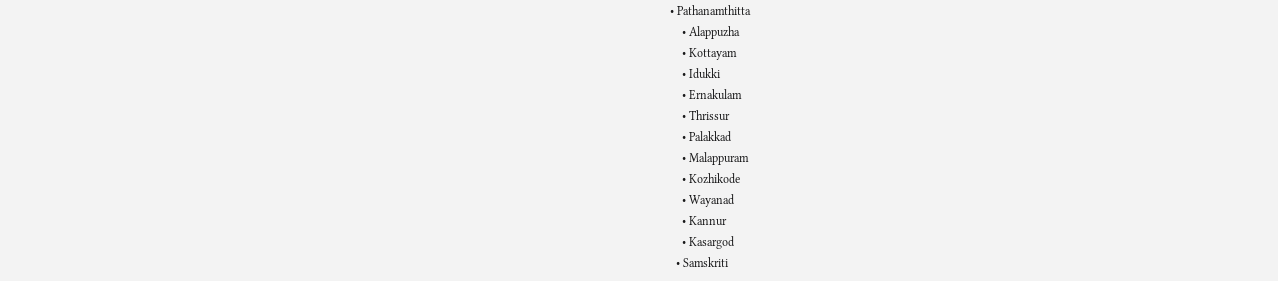• Pathanamthitta
    • Alappuzha
    • Kottayam
    • Idukki
    • Ernakulam
    • Thrissur
    • Palakkad
    • Malappuram
    • Kozhikode
    • Wayanad
    • Kannur
    • Kasargod
  • Samskriti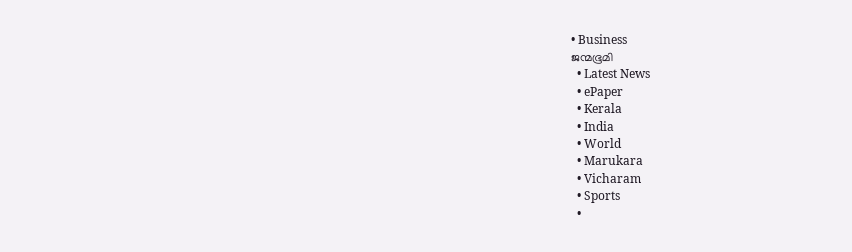• Business
ജന്മഭൂമി
  • Latest News
  • ePaper
  • Kerala
  • India
  • World
  • Marukara
  • Vicharam
  • Sports
  •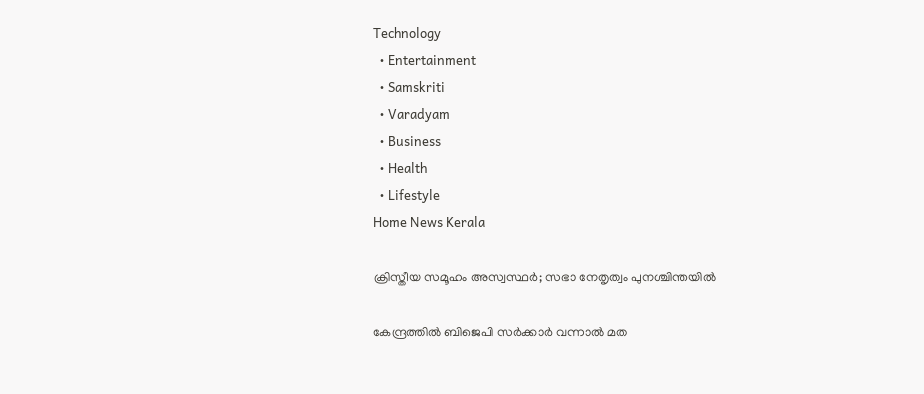Technology
  • Entertainment
  • Samskriti
  • Varadyam
  • Business
  • Health
  • Lifestyle
Home News Kerala

ക്രിസ്തീയ സമൂഹം അസ്വസ്ഥര്‍; സഭാ നേതൃത്വം പുനശ്ചിന്തയില്‍

കേന്ദ്രത്തില്‍ ബിജെപി സര്‍ക്കാര്‍ വന്നാല്‍ മത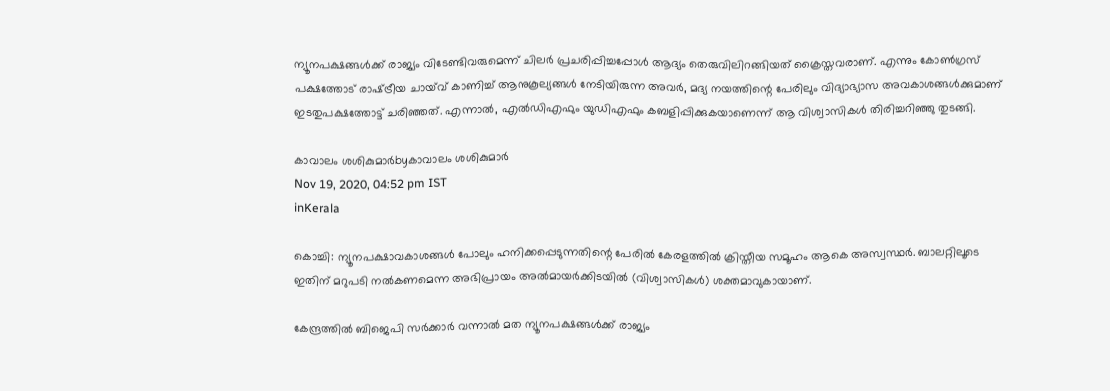ന്യൂനപക്ഷങ്ങള്‍ക്ക് രാജ്യം വിടേണ്ടിവരുമെന്ന് ചിലര്‍ പ്രചരിപ്പിച്ചപ്പോള്‍ ആദ്യം തെരുവിലിറങ്ങിയത് ക്രൈസ്തവരാണ്. എന്നും കോണ്‍ഗ്രസ് പക്ഷത്തോട് രാഷ്‌ട്രീയ ചായ്‌വ് കാണിച്ച് ആനുകൂല്യങ്ങള്‍ നേടിയിരുന്ന അവര്‍, മദ്യ നയത്തിന്റെ പേരിലും വിദ്യാഭ്യാസ അവകാശങ്ങള്‍ക്കുമാണ് ഇടതുപക്ഷത്തോട്ട് ചരിഞ്ഞത്. എന്നാല്‍, എല്‍ഡിഎഫും യുഡിഎഫും കബളിപ്പിക്കുകയാണെന്ന് ആ വിശ്വാസികള്‍ തിരിച്ചറിഞ്ഞു തുടങ്ങി.

കാവാലം ശശികുമാര്‍byകാവാലം ശശികുമാര്‍
Nov 19, 2020, 04:52 pm IST
inKerala

കൊച്ചി: ന്യൂനപക്ഷാവകാശങ്ങള്‍ പോലും ഹനിക്കപ്പെടുന്നതിന്റെ പേരില്‍ കേരളത്തില്‍ ക്രിസ്തീയ സമൂഹം ആകെ അസ്വസ്ഥര്‍. ബാലറ്റിലൂടെ ഇതിന് മറുപടി നല്‍കണമെന്ന അഭിപ്രായം അല്‍മായര്‍ക്കിടയില്‍ (വിശ്വാസികള്‍) ശക്തമാവുകായാണ്.

കേന്ദ്രത്തില്‍ ബിജെപി സര്‍ക്കാര്‍ വന്നാല്‍ മത ന്യൂനപക്ഷങ്ങള്‍ക്ക് രാജ്യം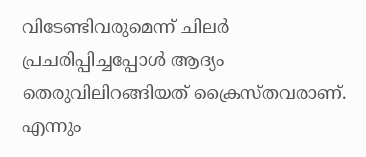വിടേണ്ടിവരുമെന്ന് ചിലര്‍ പ്രചരിപ്പിച്ചപ്പോള്‍ ആദ്യം തെരുവിലിറങ്ങിയത് ക്രൈസ്തവരാണ്. എന്നും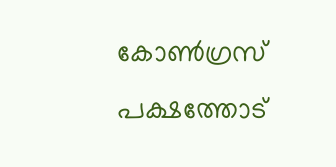കോണ്‍ഗ്രസ് പക്ഷത്തോട്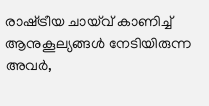രാഷ്‌ട്രീയ ചായ്‌വ് കാണിച്ച് ആനുകൂല്യങ്ങള്‍ നേടിയിരുന്ന അവര്‍,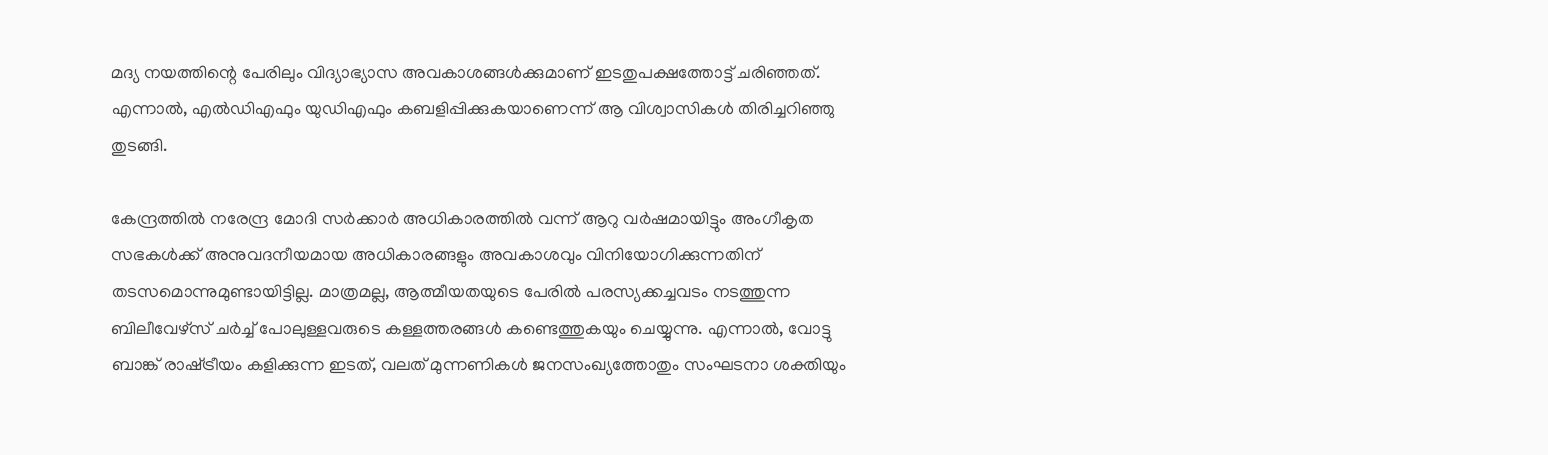മദ്യ നയത്തിന്റെ പേരിലും വിദ്യാഭ്യാസ അവകാശങ്ങള്‍ക്കുമാണ് ഇടതുപക്ഷത്തോട്ട് ചരിഞ്ഞത്. എന്നാല്‍, എല്‍ഡിഎഫും യുഡിഎഫും കബളിപ്പിക്കുകയാണെന്ന് ആ വിശ്വാസികള്‍ തിരിച്ചറിഞ്ഞു തുടങ്ങി.

കേന്ദ്രത്തില്‍ നരേന്ദ്ര മോദി സര്‍ക്കാര്‍ അധികാരത്തില്‍ വന്ന് ആറു വര്‍ഷമായിട്ടും അംഗീകൃത സഭകള്‍ക്ക് അനുവദനീയമായ അധികാരങ്ങളും അവകാശവും വിനിയോഗിക്കുന്നതിന് തടസമൊന്നുമുണ്ടായിട്ടില്ല. മാത്രമല്ല, ആത്മീയതയുടെ പേരില്‍ പരസ്യക്കച്ചവടം നടത്തുന്ന ബിലീവേഴ്സ് ചര്‍ച്ച് പോലുള്ളവരുടെ കള്ളത്തരങ്ങള്‍ കണ്ടെത്തുകയും ചെയ്യുന്നു. എന്നാല്‍, വോട്ടു ബാങ്ക് രാഷ്‌ട്രീയം കളിക്കുന്ന ഇടത്, വലത് മുന്നണികള്‍ ജനസംഖ്യത്തോതും സംഘടനാ ശക്തിയും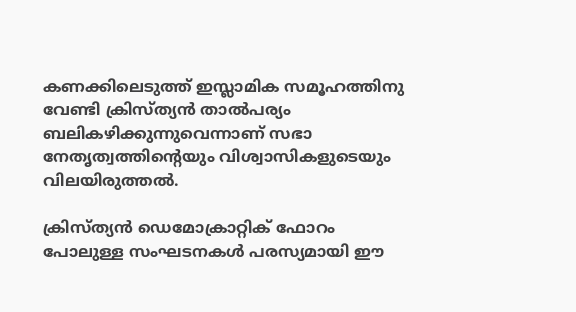കണക്കിലെടുത്ത് ഇസ്ലാമിക സമൂഹത്തിനു വേണ്ടി ക്രിസ്ത്യന്‍ താല്‍പര്യം ബലികഴിക്കുന്നുവെന്നാണ് സഭാ നേതൃത്വത്തിന്റെയും വിശ്വാസികളുടെയും വിലയിരുത്തല്‍.

ക്രിസ്ത്യന്‍ ഡെമോക്രാറ്റിക് ഫോറം പോലുള്ള സംഘടനകള്‍ പരസ്യമായി ഈ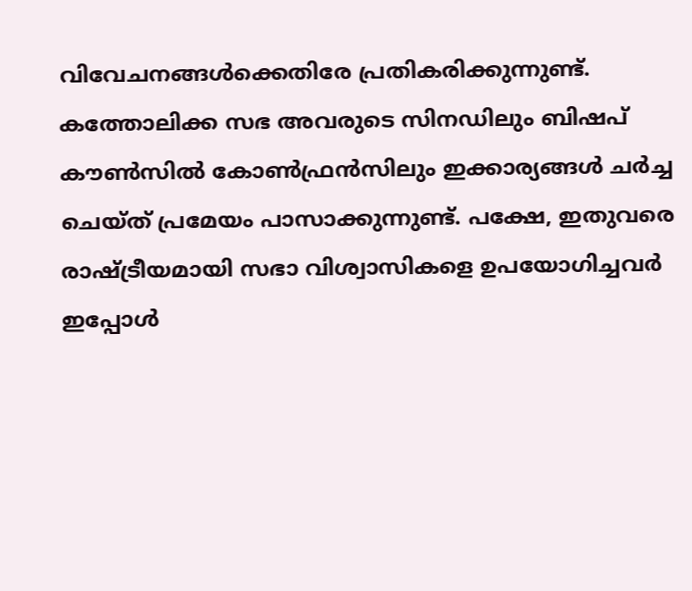വിവേചനങ്ങള്‍ക്കെതിരേ പ്രതികരിക്കുന്നുണ്ട്. കത്തോലിക്ക സഭ അവരുടെ സിനഡിലും ബിഷപ് കൗണ്‍സില്‍ കോണ്‍ഫ്രന്‍സിലും ഇക്കാര്യങ്ങള്‍ ചര്‍ച്ച ചെയ്ത് പ്രമേയം പാസാക്കുന്നുണ്ട്. പക്ഷേ, ഇതുവരെ രാഷ്‌ട്രീയമായി സഭാ വിശ്വാസികളെ ഉപയോഗിച്ചവര്‍ ഇപ്പോള്‍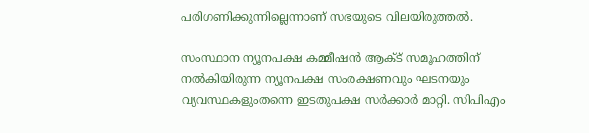പരിഗണിക്കുന്നില്ലെന്നാണ് സഭയുടെ വിലയിരുത്തല്‍.

സംസ്ഥാന ന്യൂനപക്ഷ കമ്മീഷന്‍ ആക്ട് സമൂഹത്തിന് നല്‍കിയിരുന്ന ന്യൂനപക്ഷ സംരക്ഷണവും ഘടനയും വ്യവസ്ഥകളുംതന്നെ ഇടതുപക്ഷ സര്‍ക്കാര്‍ മാറ്റി. സിപിഎം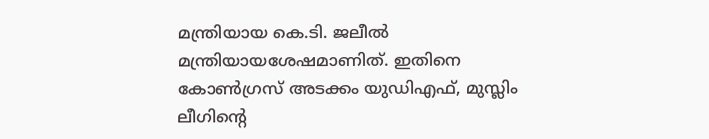മന്ത്രിയായ കെ.ടി. ജലീല്‍ മന്ത്രിയായശേഷമാണിത്. ഇതിനെ കോണ്‍ഗ്രസ് അടക്കം യുഡിഎഫ്, മുസ്ലിം ലീഗിന്റെ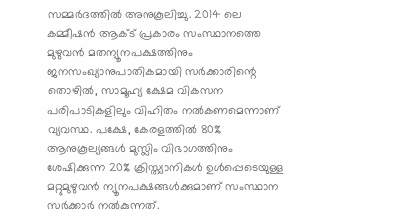സമ്മര്‍ദത്തില്‍ അനുകൂലിച്ചു. 2014 ലെ കമ്മീഷന്‍ ആക്ട് പ്രകാരം സംസ്ഥാനത്തെ മുഴുവന്‍ മതന്യൂനപക്ഷത്തിനും ജനസംഖ്യാനുപാതികമായി സര്‍ക്കാരിന്റെ തൊഴില്‍, സാമൂഹ്യ ക്ഷേമ വികസന പരിപാടികളിലും വിഹിതം നല്‍കണമെന്നാണ് വ്യവസ്ഥ. പക്ഷേ, കേരളത്തില്‍ 80% ആനുകൂല്യങ്ങള്‍ മുസ്ലിം വിഭാഗത്തിനും ശേഷിക്കുന്ന 20% ക്രിസ്ത്യാനികള്‍ ഉള്‍പ്പെടെയുള്ള മറ്റുമുഴുവന്‍ ന്യൂനപക്ഷങ്ങള്‍ക്കുമാണ് സംസ്ഥാന സര്‍ക്കാര്‍ നല്‍കുന്നത്.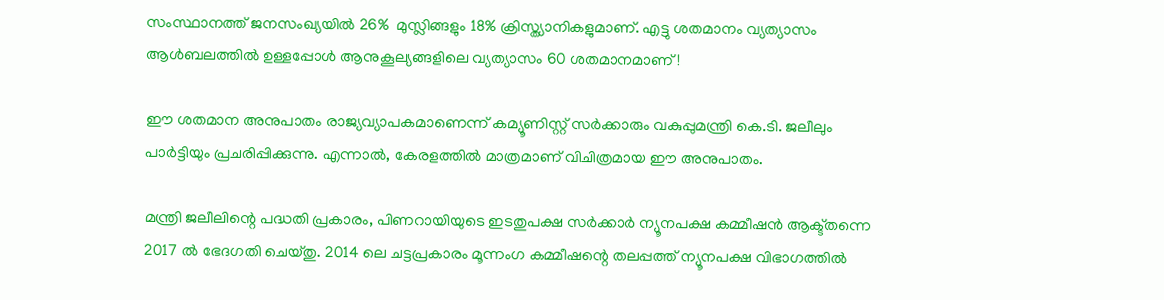സംസ്ഥാനത്ത് ജനസംഖ്യയില്‍ 26%  മുസ്ലിങ്ങളും 18% ക്രിസ്ത്യാനികളുമാണ്. എട്ടു ശതമാനം വ്യത്യാസം ആള്‍ബലത്തില്‍ ഉള്ളപ്പോള്‍ ആനുകൂല്യങ്ങളിലെ വ്യത്യാസം 60 ശതമാനമാണ്!

ഈ ശതമാന അനുപാതം രാജ്യവ്യാപകമാണെന്ന് കമ്യൂണിസ്റ്റ് സര്‍ക്കാരും വകുപ്പുമന്ത്രി കെ.ടി. ജലീലും പാര്‍ട്ടിയും പ്രചരിപ്പിക്കുന്നു. എന്നാല്‍, കേരളത്തില്‍ മാത്രമാണ് വിചിത്രമായ ഈ അനുപാതം.

മന്ത്രി ജലീലിന്റെ പദ്ധതി പ്രകാരം, പിണറായിയുടെ ഇടതുപക്ഷ സര്‍ക്കാര്‍ ന്യൂനപക്ഷ കമ്മീഷന്‍ ആക്ട്തന്നെ 2017 ല്‍ ഭേദഗതി ചെയ്തു. 2014 ലെ ചട്ടപ്രകാരം മൂന്നംഗ കമ്മീഷന്റെ തലപ്പത്ത് ന്യൂനപക്ഷ വിഭാഗത്തില്‍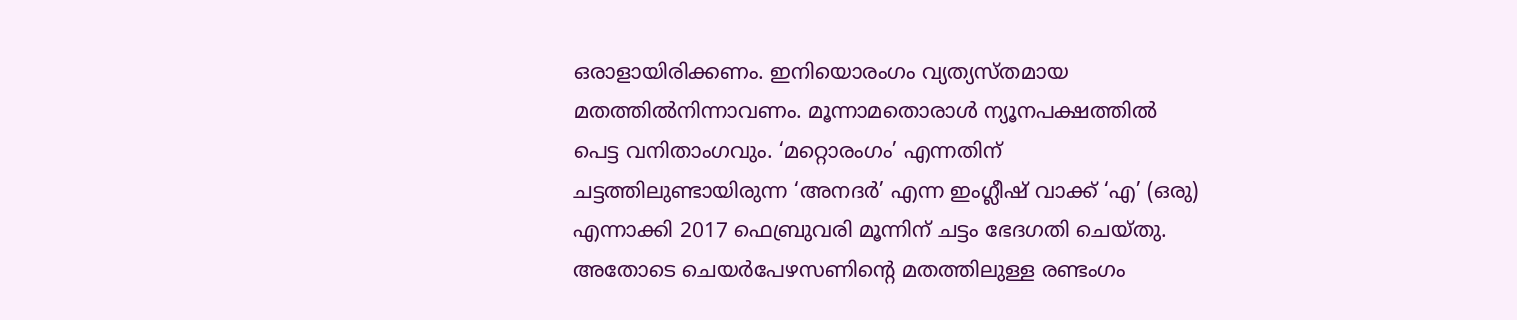ഒരാളായിരിക്കണം. ഇനിയൊരംഗം വ്യത്യസ്തമായ മതത്തില്‍നിന്നാവണം. മൂന്നാമതൊരാള്‍ ന്യൂനപക്ഷത്തില്‍ പെട്ട വനിതാംഗവും. ‘മറ്റൊരംഗം’ എന്നതിന് ചട്ടത്തിലുണ്ടായിരുന്ന ‘അനദര്‍’ എന്ന ഇംഗ്ലീഷ് വാക്ക് ‘എ’ (ഒരു) എന്നാക്കി 2017 ഫെബ്രുവരി മൂന്നിന് ചട്ടം ഭേദഗതി ചെയ്തു. അതോടെ ചെയര്‍പേഴസണിന്റെ മതത്തിലുള്ള രണ്ടംഗം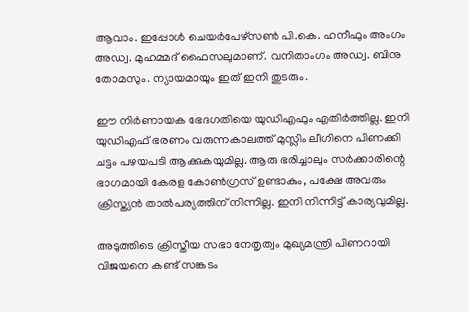ആവാം. ഇപ്പോള്‍ ചെയര്‍പേഴ്സണ്‍ പി.കെ. ഹനീഫും അംഗം അഡ്വ. മുഹമ്മദ് ഫൈസലുമാണ്. വനിതാംഗം അഡ്വ. ബിനു തോമസും. ന്യായമായും ഇത് ഇനി തുടരും.

ഈ നിര്‍ണായക ഭേദഗതിയെ യുഡിഎഫും എതിര്‍ത്തില്ല. ഇനി യുഡിഎഫ് ഭരണം വരുന്നകാലത്ത് മുസ്ലിം ലീഗിനെ പിണക്കി ചട്ടം പഴയപടി ആക്കുകയുമില്ല. ആരു ഭരിച്ചാലും സര്‍ക്കാരിന്റെ ഭാഗമായി കേരള കോണ്‍ഗ്രസ് ഉണ്ടാകും, പക്ഷേ അവരും ക്രിസ്ത്യന്‍ താല്‍പര്യത്തിന് നിന്നില്ല. ഇനി നിന്നിട്ട് കാര്യവുമില്ല.

അടുത്തിടെ ക്രിസ്തീയ സഭാ നേതൃത്വം മുഖ്യമന്ത്രി പിണറായി വിജയനെ കണ്ട് സങ്കടം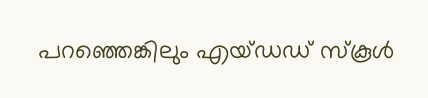പറഞ്ഞെങ്കിലും എയ്ഡഡ് സ്‌കൂള്‍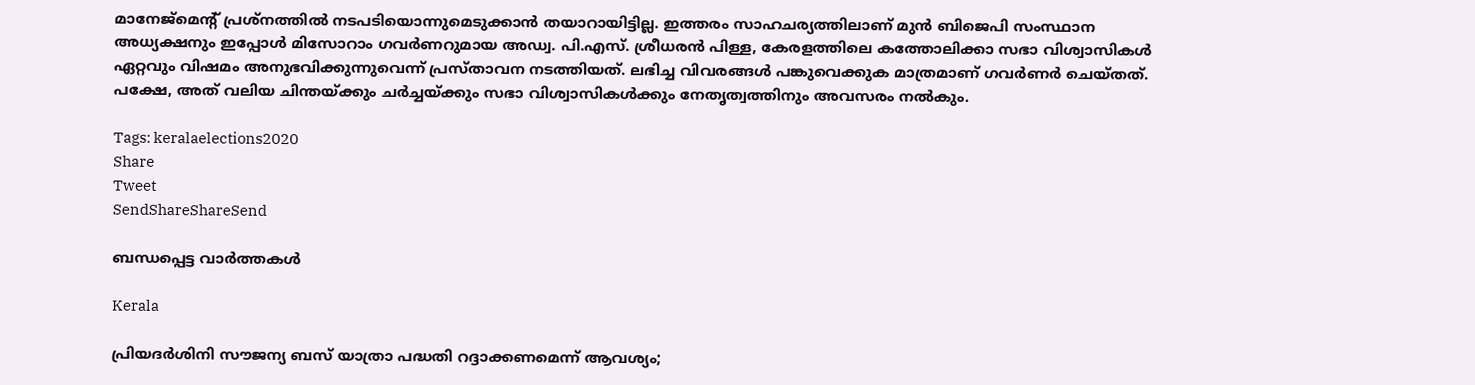മാനേജ്മെന്റ് പ്രശ്നത്തില്‍ നടപടിയൊന്നുമെടുക്കാന്‍ തയാറായിട്ടില്ല. ഇത്തരം സാഹചര്യത്തിലാണ് മുന്‍ ബിജെപി സംസ്ഥാന അധ്യക്ഷനും ഇപ്പോള്‍ മിസോറാം ഗവര്‍ണറുമായ അഡ്വ. പി.എസ്. ശ്രീധരന്‍ പിള്ള, കേരളത്തിലെ കത്തോലിക്കാ സഭാ വിശ്വാസികള്‍ ഏറ്റവും വിഷമം അനുഭവിക്കുന്നുവെന്ന് പ്രസ്താവന നടത്തിയത്. ലഭിച്ച വിവരങ്ങള്‍ പങ്കുവെക്കുക മാത്രമാണ് ഗവര്‍ണര്‍ ചെയ്തത്. പക്ഷേ, അത് വലിയ ചിന്തയ്‌ക്കും ചര്‍ച്ചയ്‌ക്കും സഭാ വിശ്വാസികള്‍ക്കും നേതൃത്വത്തിനും അവസരം നല്‍കും.

Tags: keralaelections2020
Share
Tweet
SendShareShareSend

ബന്ധപ്പെട്ട വാര്‍ത്തകള്‍

Kerala

പ്രിയദർശിനി സൗജന്യ ബസ് യാത്രാ പദ്ധതി റദ്ദാക്കണമെന്ന് ആവശ്യം;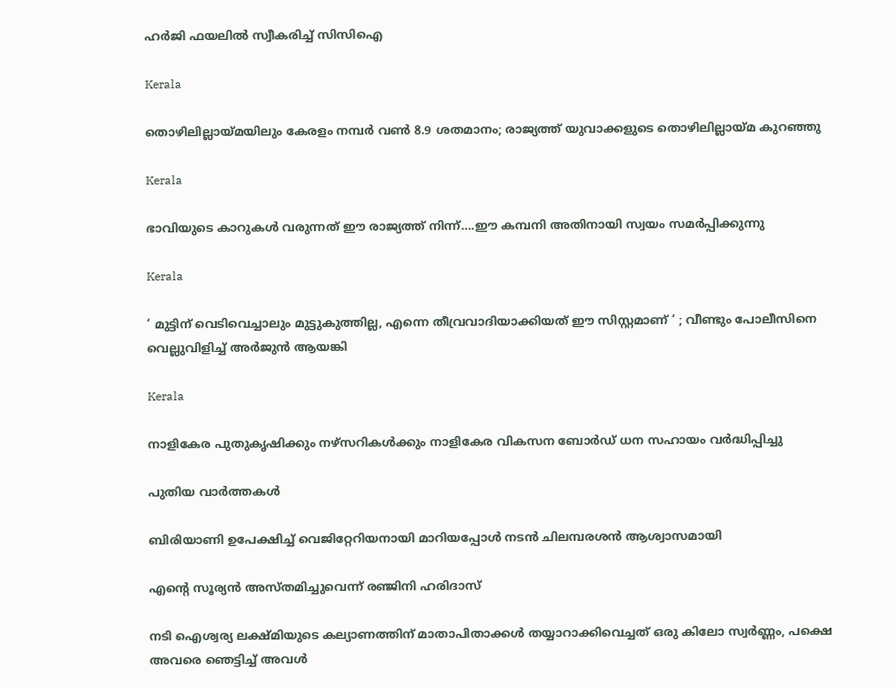ഹർജി ഫയലിൽ സ്വീകരിച്ച് സിസിഐ

Kerala

തൊഴിലില്ലായ്‌മയിലും കേരളം നമ്പര്‍ വണ്‍ 8.9 ശതമാനം; രാജ്യത്ത് യുവാക്കളുടെ തൊഴിലില്ലായ്‌മ കുറഞ്ഞു

Kerala

ഭാവിയുടെ കാറുകള്‍ വരുന്നത് ഈ രാജ്യത്ത് നിന്ന്….ഈ കമ്പനി അതിനായി സ്വയം സമര്‍പ്പിക്കുന്നു

Kerala

‘ മുട്ടിന് വെടിവെച്ചാലും മുട്ടുകുത്തില്ല, എന്നെ തീവ്രവാദിയാക്കിയത് ഈ സിസ്റ്റമാണ് ‘ ; വീണ്ടും പോലീസിനെ വെല്ലുവിളിച്ച് അര്‍ജുന്‍ ആയങ്കി

Kerala

നാളികേര പുതുകൃഷിക്കും നഴ്സറികള്‍ക്കും നാളികേര വികസന ബോര്‍ഡ് ധന സഹായം വര്‍ദ്ധിപ്പിച്ചു

പുതിയ വാര്‍ത്തകള്‍

ബിരിയാണി ഉപേക്ഷിച്ച്‌ വെജിറ്റേറിയനായി മാറിയപ്പോള്‍ നടന്‍ ചിലമ്പരശൻ ആശ്വാസമായി

എന്റെ സൂര്യന്‍ അസ്തമിച്ചുവെന്ന് രഞ്ജിനി ഹരിദാസ്

നടി ഐശ്വര്യ ലക്ഷ്മിയുടെ കല്യാണത്തിന് മാതാപിതാക്കള്‍ തയ്യാറാക്കിവെച്ചത് ഒരു കിലോ സ്വര്‍ണ്ണം, പക്ഷെ അവരെ ഞെട്ടിച്ച് അവള്‍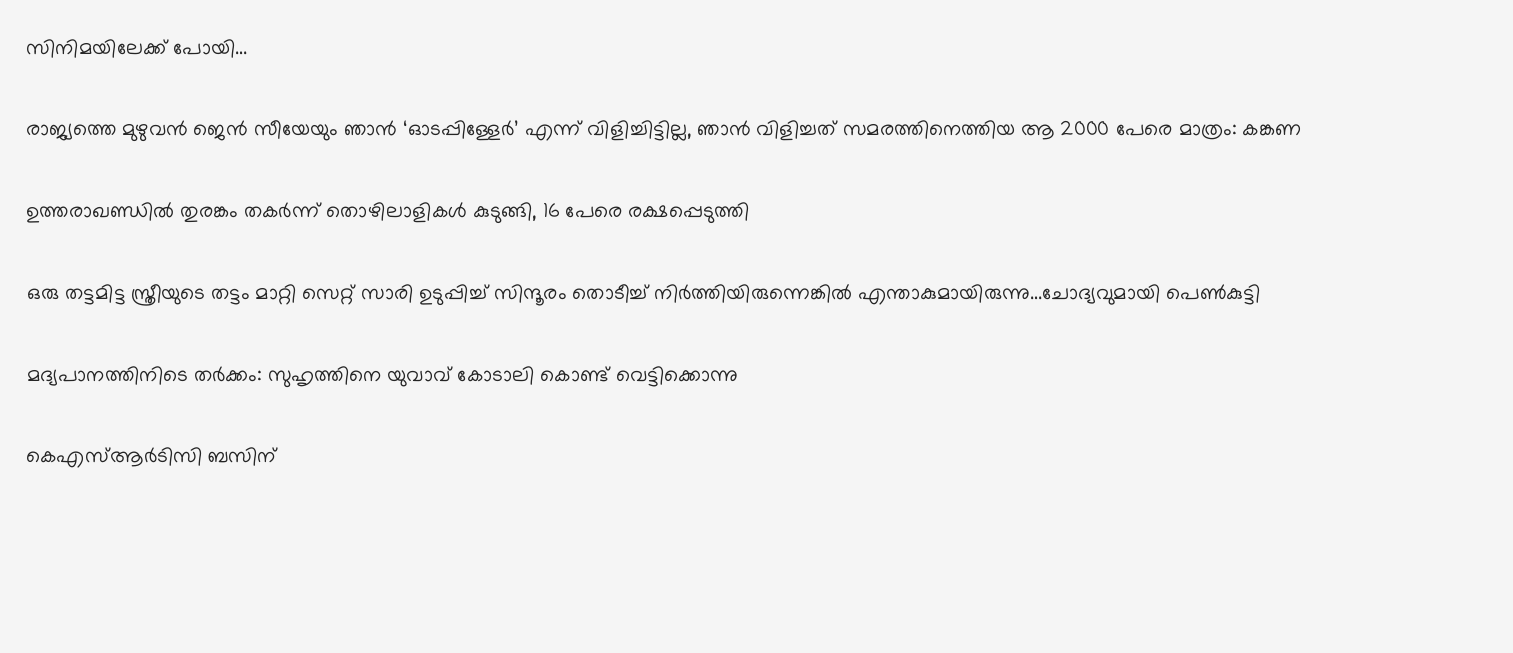സിനിമയിലേക്ക് പോയി…

രാജ്യത്തെ മുഴുവൻ ജെന്‍ സീയേയും ഞാൻ ‘ഓടപ്പിള്ളേര്‍’ എന്ന് വിളിച്ചിട്ടില്ല, ഞാന്‍ വിളിച്ചത് സമരത്തിനെത്തിയ ആ 2000 പേരെ മാത്രം: കങ്കണ

ഉത്തരാഖണ്ഡില്‍ തുരങ്കം തകര്‍ന്ന് തൊഴിലാളികള്‍ കുടുങ്ങി, 16 പേരെ രക്ഷപ്പെടുത്തി

ഒരു തട്ടമിട്ട സ്ത്രീയുടെ തട്ടം മാറ്റി സെറ്റ് സാരി ഉടുപ്പിച്ച് സിന്ദൂരം തൊടീച്ച് നിർത്തിയിരുന്നെങ്കിൽ എന്താകുമായിരുന്നു…ചോദ്യവുമായി പെണ്‍കുട്ടി

മദ്യപാനത്തിനിടെ തര്‍ക്കം: സുഹൃത്തിനെ യുവാവ് കോടാലി കൊണ്ട് വെട്ടിക്കൊന്നു

കെഎസ്ആര്‍ടിസി ബസിന്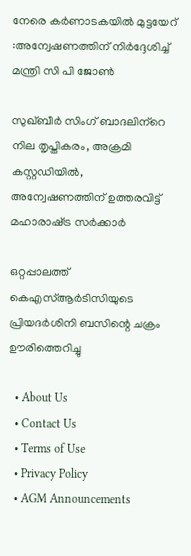നേരെ കര്‍ണാടകയില്‍ മുട്ടയേറ് :അന്വേഷണത്തിന് നിര്‍ദ്ദേശിച്ച് മന്ത്രി സി പി ജോണ്‍

സുഖ്ബീര്‍ സിംഗ് ബാദലിന്‌റെ നില തൃപ്തികരം, അക്രമി കസ്റ്റഡിയില്‍, അന്വേഷണത്തിന് ഉത്തരവിട്ട് മഹാരാഷ്‌ട്ര സര്‍ക്കാര്‍

ഒറ്റപ്പാലത്ത് കെഎസ്ആര്‍ടിസിയുടെ പ്രിയദര്‍ശിനി ബസിന്റെ ചക്രം ഊരിത്തെറിച്ചു

  • About Us
  • Contact Us
  • Terms of Use
  • Privacy Policy
  • AGM Announcements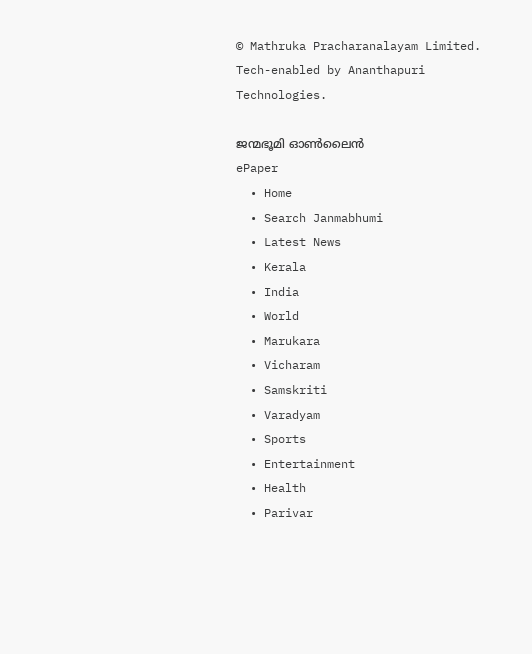© Mathruka Pracharanalayam Limited.
Tech-enabled by Ananthapuri Technologies.

ജന്മഭൂമി ഓണ്‍ലൈന്‍
ePaper
  • Home
  • Search Janmabhumi
  • Latest News
  • Kerala
  • India
  • World
  • Marukara
  • Vicharam
  • Samskriti
  • Varadyam
  • Sports
  • Entertainment
  • Health
  • Parivar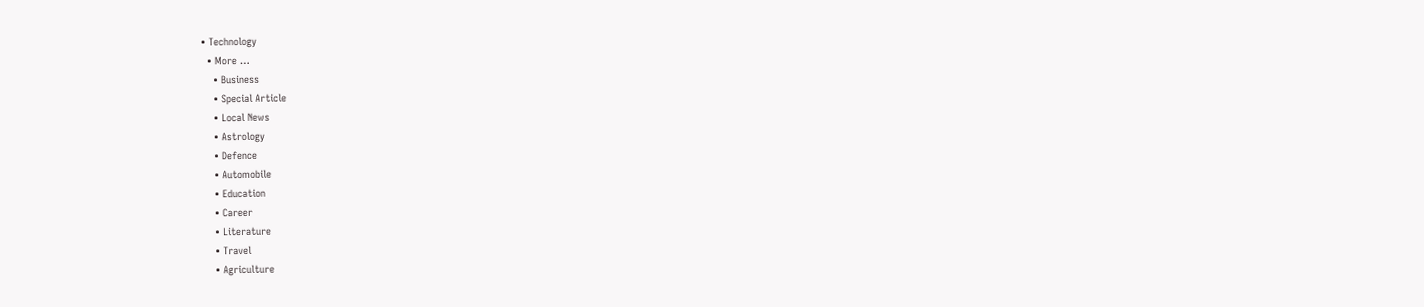• Technology
  • More …
    • Business
    • Special Article
    • Local News
    • Astrology
    • Defence
    • Automobile
    • Education
    • Career
    • Literature
    • Travel
    • Agriculture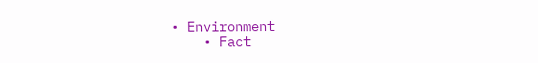• Environment
    • Fact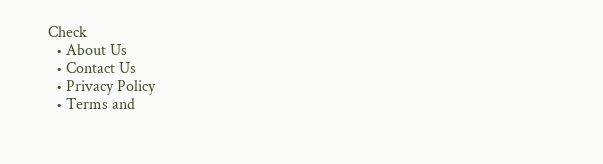Check
  • About Us
  • Contact Us
  • Privacy Policy
  • Terms and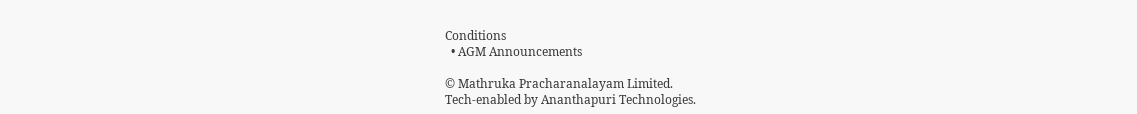Conditions
  • AGM Announcements

© Mathruka Pracharanalayam Limited.
Tech-enabled by Ananthapuri Technologies.